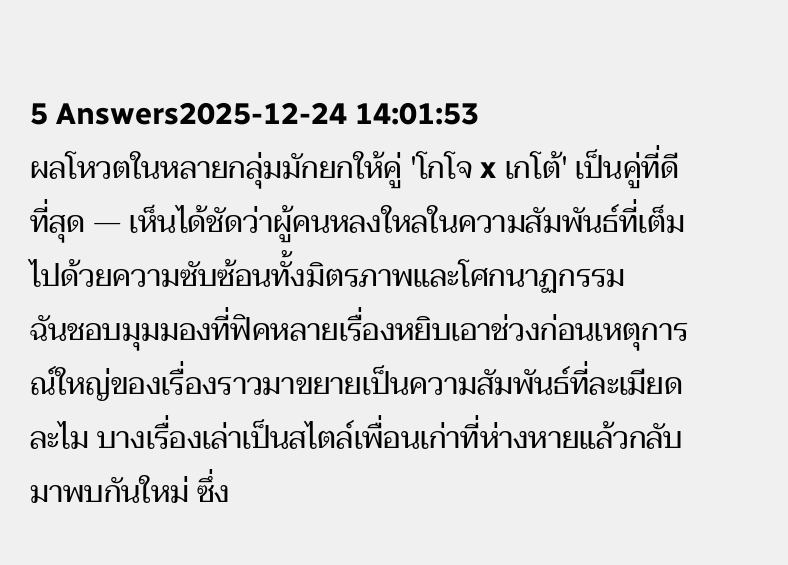5 Answers2025-12-24 14:01:53
ผลโหวตในหลายกลุ่มมักยกให้คู่ 'โกโจ x เกโต้' เป็นคู่ที่ดีที่สุด — เห็นได้ชัดว่าผู้คนหลงใหลในความสัมพันธ์ที่เต็มไปด้วยความซับซ้อนทั้งมิตรภาพและโศกนาฏกรรม
ฉันชอบมุมมองที่ฟิคหลายเรื่องหยิบเอาช่วงก่อนเหตุการณ์ใหญ่ของเรื่องราวมาขยายเป็นความสัมพันธ์ที่ละเมียดละไม บางเรื่องเล่าเป็นสไตล์เพื่อนเก่าที่ห่างหายแล้วกลับมาพบกันใหม่ ซึ่ง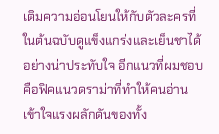เติมความอ่อนโยนให้กับตัวละครที่ในต้นฉบับดูแข็งแกร่งและเย็นชาได้อย่างน่าประทับใจ อีกแนวที่ผมชอบคือฟิคแนวดราม่าที่ทำให้คนอ่านเข้าใจแรงผลักดันของทั้ง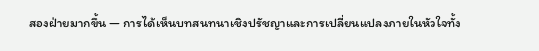สองฝ่ายมากขึ้น — การได้เห็นบทสนทนาเชิงปรัชญาและการเปลี่ยนแปลงภายในหัวใจทั้ง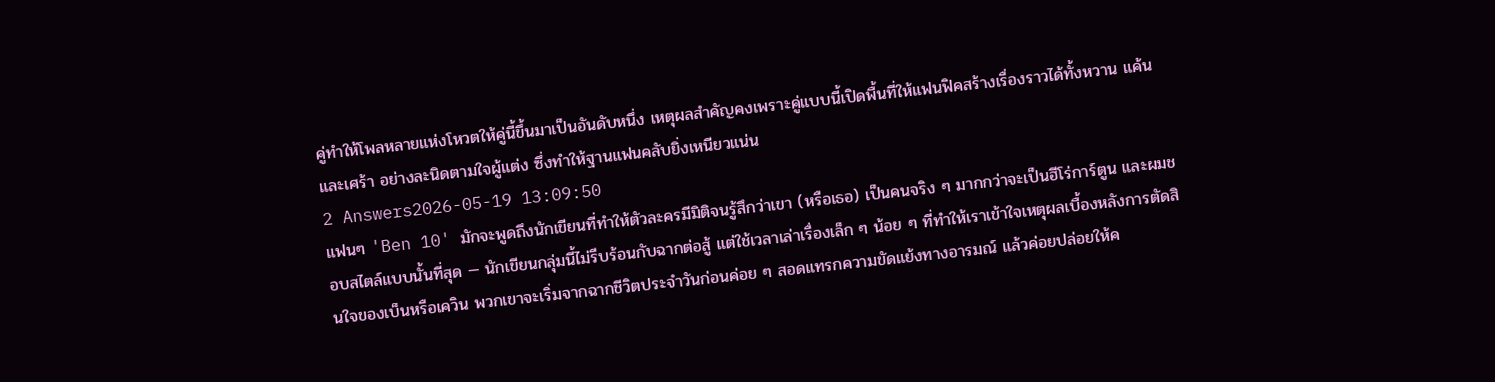คู่ทำให้โพลหลายแห่งโหวตให้คู่นี้ขึ้นมาเป็นอันดับหนึ่ง เหตุผลสำคัญคงเพราะคู่แบบนี้เปิดพื้นที่ให้แฟนฟิคสร้างเรื่องราวได้ทั้งหวาน แค้น และเศร้า อย่างละนิดตามใจผู้แต่ง ซึ่งทำให้ฐานแฟนคลับยิ่งเหนียวแน่น
2 Answers2026-05-19 13:09:50
แฟนๆ 'Ben 10' มักจะพูดถึงนักเขียนที่ทำให้ตัวละครมีมิติจนรู้สึกว่าเขา (หรือเธอ) เป็นคนจริง ๆ มากกว่าจะเป็นฮีโร่การ์ตูน และผมชอบสไตล์แบบนั้นที่สุด — นักเขียนกลุ่มนี้ไม่รีบร้อนกับฉากต่อสู้ แต่ใช้เวลาเล่าเรื่องเล็ก ๆ น้อย ๆ ที่ทำให้เราเข้าใจเหตุผลเบื้องหลังการตัดสินใจของเบ็นหรือเควิน พวกเขาจะเริ่มจากฉากชีวิตประจำวันก่อนค่อย ๆ สอดแทรกความขัดแย้งทางอารมณ์ แล้วค่อยปล่อยให้ค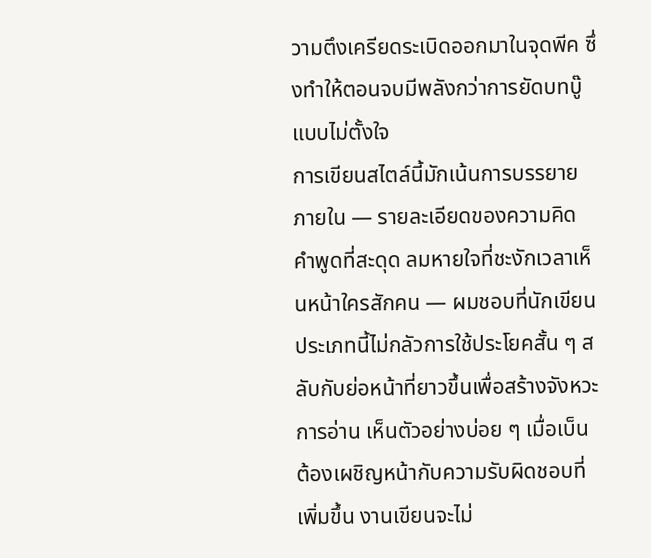วามตึงเครียดระเบิดออกมาในจุดพีค ซึ่งทำให้ตอนจบมีพลังกว่าการยัดบทบู๊แบบไม่ตั้งใจ
การเขียนสไตล์นี้มักเน้นการบรรยายภายใน — รายละเอียดของความคิด คำพูดที่สะดุด ลมหายใจที่ชะงักเวลาเห็นหน้าใครสักคน — ผมชอบที่นักเขียนประเภทนี้ไม่กลัวการใช้ประโยคสั้น ๆ สลับกับย่อหน้าที่ยาวขึ้นเพื่อสร้างจังหวะการอ่าน เห็นตัวอย่างบ่อย ๆ เมื่อเบ็นต้องเผชิญหน้ากับความรับผิดชอบที่เพิ่มขึ้น งานเขียนจะไม่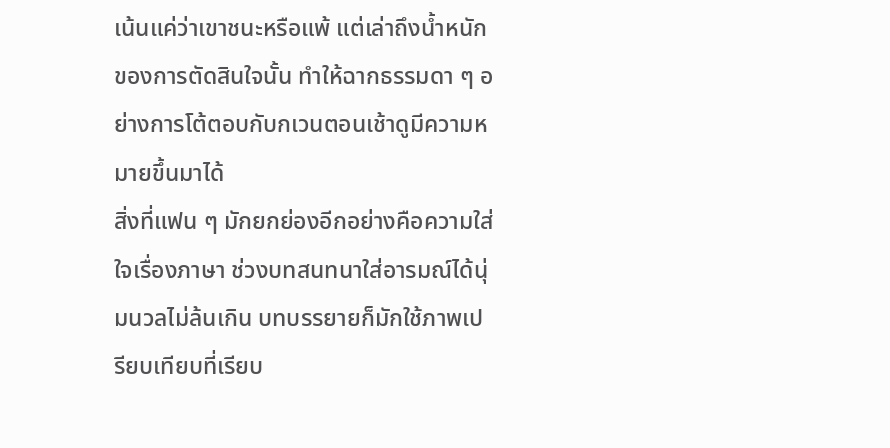เน้นแค่ว่าเขาชนะหรือแพ้ แต่เล่าถึงน้ำหนักของการตัดสินใจนั้น ทำให้ฉากธรรมดา ๆ อย่างการโต้ตอบกับกเวนตอนเช้าดูมีความหมายขึ้นมาได้
สิ่งที่แฟน ๆ มักยกย่องอีกอย่างคือความใส่ใจเรื่องภาษา ช่วงบทสนทนาใส่อารมณ์ได้นุ่มนวลไม่ล้นเกิน บทบรรยายก็มักใช้ภาพเปรียบเทียบที่เรียบ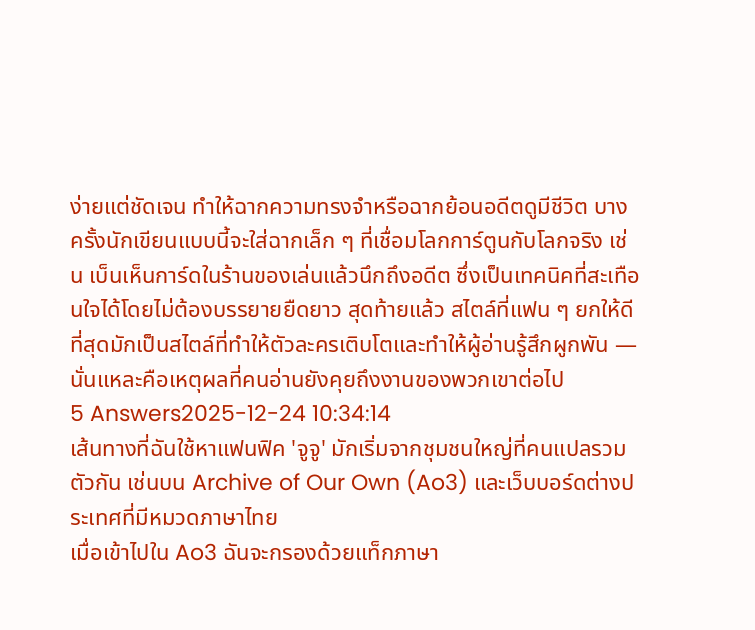ง่ายแต่ชัดเจน ทำให้ฉากความทรงจำหรือฉากย้อนอดีตดูมีชีวิต บางครั้งนักเขียนแบบนี้จะใส่ฉากเล็ก ๆ ที่เชื่อมโลกการ์ตูนกับโลกจริง เช่น เบ็นเห็นการ์ดในร้านของเล่นแล้วนึกถึงอดีต ซึ่งเป็นเทคนิคที่สะเทือนใจได้โดยไม่ต้องบรรยายยืดยาว สุดท้ายแล้ว สไตล์ที่แฟน ๆ ยกให้ดีที่สุดมักเป็นสไตล์ที่ทำให้ตัวละครเติบโตและทำให้ผู้อ่านรู้สึกผูกพัน — นั่นแหละคือเหตุผลที่คนอ่านยังคุยถึงงานของพวกเขาต่อไป
5 Answers2025-12-24 10:34:14
เส้นทางที่ฉันใช้หาแฟนฟิค 'จูจู' มักเริ่มจากชุมชนใหญ่ที่คนแปลรวมตัวกัน เช่นบน Archive of Our Own (Ao3) และเว็บบอร์ดต่างประเทศที่มีหมวดภาษาไทย
เมื่อเข้าไปใน Ao3 ฉันจะกรองด้วยแท็กภาษา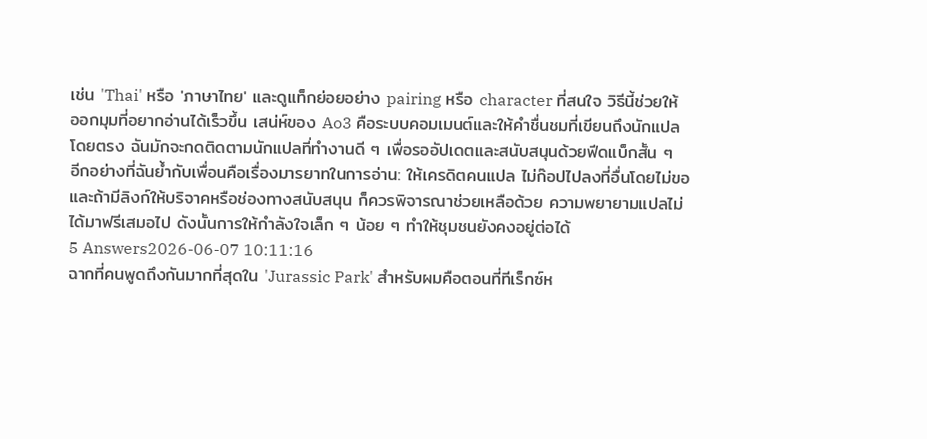เช่น 'Thai' หรือ 'ภาษาไทย' และดูแท็กย่อยอย่าง pairing หรือ character ที่สนใจ วิธีนี้ช่วยให้ออกมุมที่อยากอ่านได้เร็วขึ้น เสน่ห์ของ Ao3 คือระบบคอมเมนต์และให้คำชื่นชมที่เขียนถึงนักแปลโดยตรง ฉันมักจะกดติดตามนักแปลที่ทำงานดี ๆ เพื่อรออัปเดตและสนับสนุนด้วยฟีดแบ็กสั้น ๆ
อีกอย่างที่ฉันย้ำกับเพื่อนคือเรื่องมารยาทในการอ่าน: ให้เครดิตคนแปล ไม่ก๊อปไปลงที่อื่นโดยไม่ขอ และถ้ามีลิงก์ให้บริจาคหรือช่องทางสนับสนุน ก็ควรพิจารณาช่วยเหลือด้วย ความพยายามแปลไม่ได้มาฟรีเสมอไป ดังนั้นการให้กำลังใจเล็ก ๆ น้อย ๆ ทำให้ชุมชนยังคงอยู่ต่อได้
5 Answers2026-06-07 10:11:16
ฉากที่คนพูดถึงกันมากที่สุดใน 'Jurassic Park' สำหรับผมคือตอนที่ทีเร็กซ์ห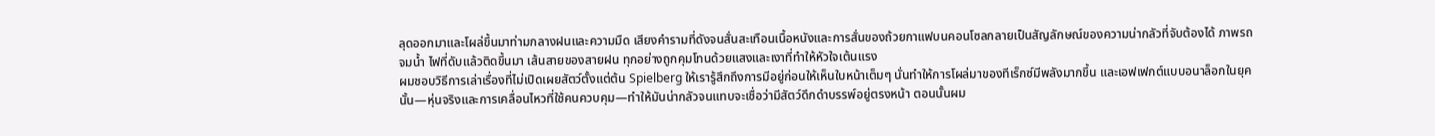ลุดออกมาและโผล่ขึ้นมาท่ามกลางฝนและความมืด เสียงคำรามที่ดังจนสั่นสะเทือนเนื้อหนังและการสั่นของถ้วยกาแฟบนคอนโซลกลายเป็นสัญลักษณ์ของความน่ากลัวที่จับต้องได้ ภาพรถจมน้ำ ไฟที่ดับแล้วติดขึ้นมา เส้นสายของสายฝน ทุกอย่างถูกคุมโทนด้วยแสงและเงาที่ทำให้หัวใจเต้นแรง
ผมชอบวิธีการเล่าเรื่องที่ไม่เปิดเผยสัตว์ตั้งแต่ต้น Spielberg ให้เรารู้สึกถึงการมีอยู่ก่อนให้เห็นใบหน้าเต็มๆ นั่นทำให้การโผล่มาของทีเร็กซ์มีพลังมากขึ้น และเอฟเฟกต์แบบอนาล็อกในยุคนั้น—หุ่นจริงและการเคลื่อนไหวที่ใช้คนควบคุม—ทำให้มันน่ากลัวจนแทบจะเชื่อว่ามีสัตว์ดึกดำบรรพ์อยู่ตรงหน้า ตอนนั้นผม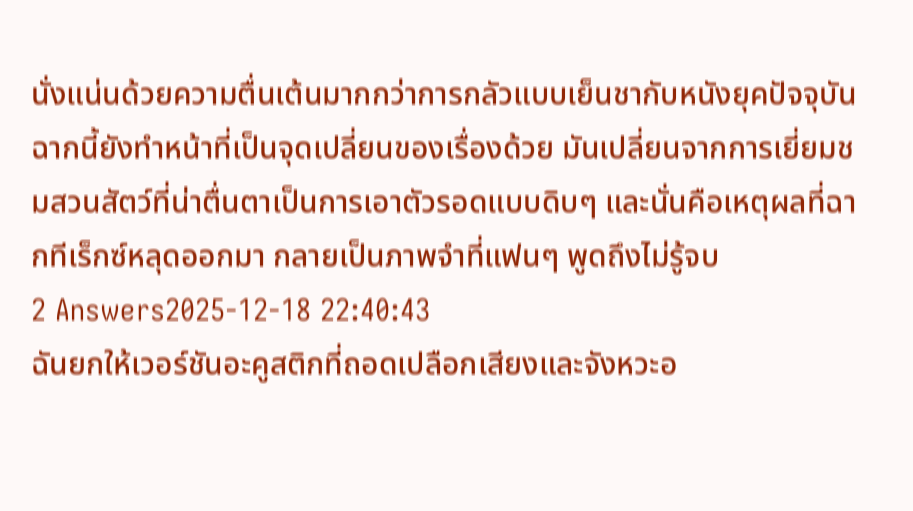นั่งแน่นด้วยความตื่นเต้นมากกว่าการกลัวแบบเย็นชากับหนังยุคปัจจุบัน
ฉากนี้ยังทำหน้าที่เป็นจุดเปลี่ยนของเรื่องด้วย มันเปลี่ยนจากการเยี่ยมชมสวนสัตว์ที่น่าตื่นตาเป็นการเอาตัวรอดแบบดิบๆ และนั่นคือเหตุผลที่ฉากทีเร็กซ์หลุดออกมา กลายเป็นภาพจำที่แฟนๆ พูดถึงไม่รู้จบ
2 Answers2025-12-18 22:40:43
ฉันยกให้เวอร์ชันอะคูสติกที่ถอดเปลือกเสียงและจังหวะอ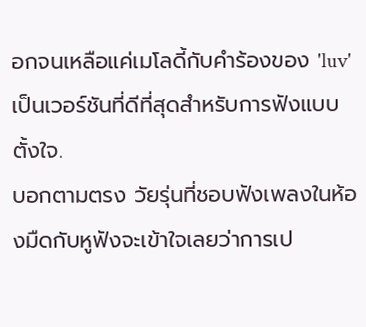อกจนเหลือแค่เมโลดี้กับคำร้องของ 'luv' เป็นเวอร์ชันที่ดีที่สุดสำหรับการฟังแบบตั้งใจ.
บอกตามตรง วัยรุ่นที่ชอบฟังเพลงในห้องมืดกับหูฟังจะเข้าใจเลยว่าการเป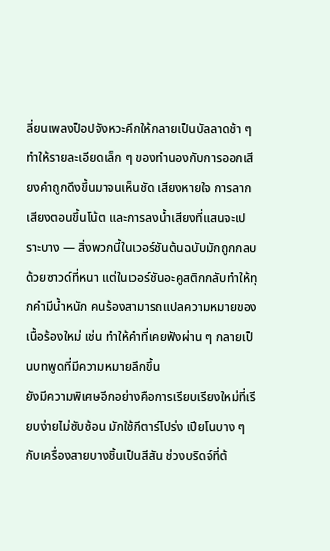ลี่ยนเพลงป็อปจังหวะคึกให้กลายเป็นบัลลาดช้า ๆ ทำให้รายละเอียดเล็ก ๆ ของทำนองกับการออกเสียงคำถูกดึงขึ้นมาจนเห็นชัด เสียงหายใจ การลากเสียงตอนขึ้นโน้ต และการลงน้ำเสียงที่แสนจะเปราะบาง — สิ่งพวกนี้ในเวอร์ชันต้นฉบับมักถูกกลบด้วยซาวด์ที่หนา แต่ในเวอร์ชันอะคูสติกกลับทำให้ทุกคำมีน้ำหนัก คนร้องสามารถแปลความหมายของเนื้อร้องใหม่ เช่น ทำให้คำที่เคยฟังผ่าน ๆ กลายเป็นบทพูดที่มีความหมายลึกขึ้น
ยังมีความพิเศษอีกอย่างคือการเรียบเรียงใหม่ที่เรียบง่ายไม่ซับซ้อน มักใช้กีตาร์โปร่ง เปียโนบาง ๆ กับเครื่องสายบางชิ้นเป็นสีสัน ช่วงบริดจ์ที่ต้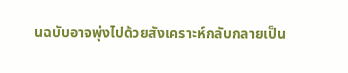นฉบับอาจพุ่งไปด้วยสังเคราะห์กลับกลายเป็น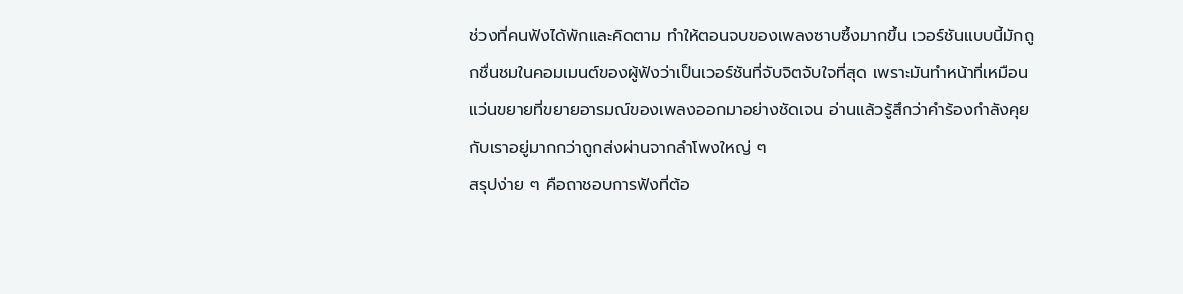ช่วงที่คนฟังได้พักและคิดตาม ทำให้ตอนจบของเพลงซาบซึ้งมากขึ้น เวอร์ชันแบบนี้มักถูกชื่นชมในคอมเมนต์ของผู้ฟังว่าเป็นเวอร์ชันที่จับจิตจับใจที่สุด เพราะมันทำหน้าที่เหมือนแว่นขยายที่ขยายอารมณ์ของเพลงออกมาอย่างชัดเจน อ่านแล้วรู้สึกว่าคำร้องกำลังคุยกับเราอยู่มากกว่าถูกส่งผ่านจากลำโพงใหญ่ ๆ
สรุปง่าย ๆ คือถาชอบการฟังที่ต้อ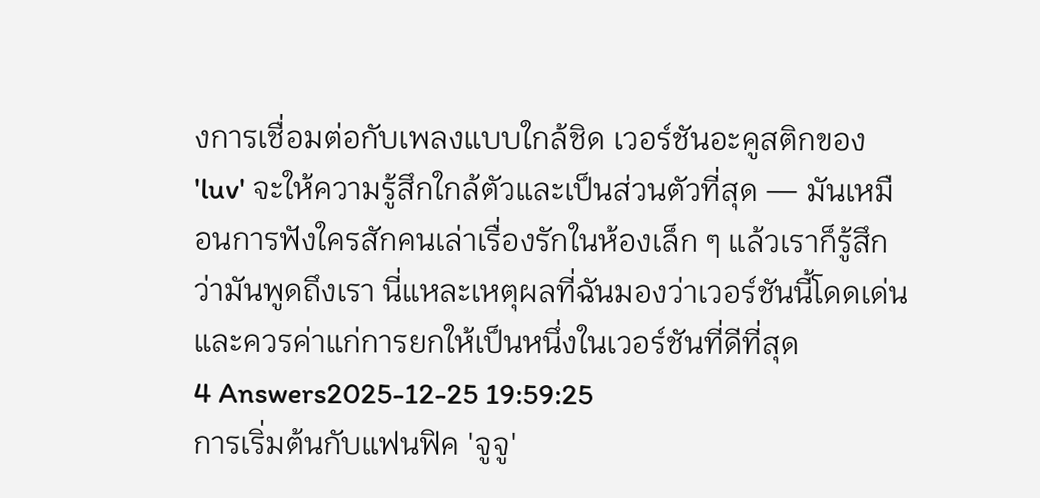งการเชื่อมต่อกับเพลงแบบใกล้ชิด เวอร์ชันอะคูสติกของ 'luv' จะให้ความรู้สึกใกล้ตัวและเป็นส่วนตัวที่สุด — มันเหมือนการฟังใครสักคนเล่าเรื่องรักในห้องเล็ก ๆ แล้วเราก็รู้สึกว่ามันพูดถึงเรา นี่แหละเหตุผลที่ฉันมองว่าเวอร์ชันนี้โดดเด่นและควรค่าแก่การยกให้เป็นหนึ่งในเวอร์ชันที่ดีที่สุด
4 Answers2025-12-25 19:59:25
การเริ่มต้นกับแฟนฟิค 'จูจู'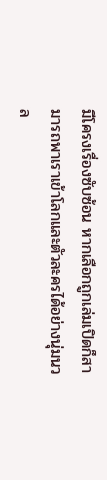มีโครงเรื่องซับซ้อน หากเลือกถูกเล่มเปิดก็สามารถพาเราเข้าโลกและตัวละครได้อย่างนุ่มนวล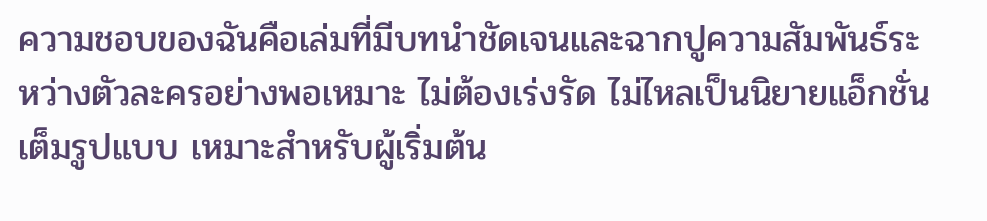ความชอบของฉันคือเล่มที่มีบทนำชัดเจนและฉากปูความสัมพันธ์ระหว่างตัวละครอย่างพอเหมาะ ไม่ต้องเร่งรัด ไม่ไหลเป็นนิยายแอ็กชั่นเต็มรูปแบบ เหมาะสำหรับผู้เริ่มต้น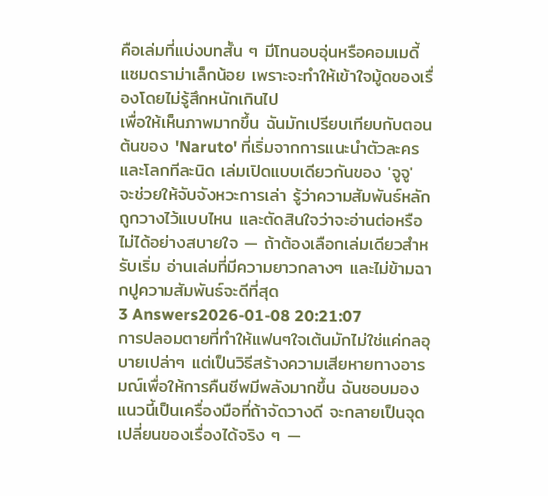คือเล่มที่แบ่งบทสั้น ๆ มีโทนอบอุ่นหรือคอมเมดี้แซมดราม่าเล็กน้อย เพราะจะทำให้เข้าใจมู้ดของเรื่องโดยไม่รู้สึกหนักเกินไป
เพื่อให้เห็นภาพมากขึ้น ฉันมักเปรียบเทียบกับตอนต้นของ 'Naruto' ที่เริ่มจากการแนะนำตัวละครและโลกทีละนิด เล่มเปิดแบบเดียวกันของ 'จูจู' จะช่วยให้จับจังหวะการเล่า รู้ว่าความสัมพันธ์หลักถูกวางไว้แบบไหน และตัดสินใจว่าจะอ่านต่อหรือไม่ได้อย่างสบายใจ — ถ้าต้องเลือกเล่มเดียวสำหรับเริ่ม อ่านเล่มที่มีความยาวกลางๆ และไม่ข้ามฉากปูความสัมพันธ์จะดีที่สุด
3 Answers2026-01-08 20:21:07
การปลอมตายที่ทำให้แฟนๆใจเต้นมักไม่ใช่แค่กลอุบายเปล่าๆ แต่เป็นวิธีสร้างความเสียหายทางอารมณ์เพื่อให้การคืนชีพมีพลังมากขึ้น ฉันชอบมองแนวนี้เป็นเครื่องมือที่ถ้าจัดวางดี จะกลายเป็นจุดเปลี่ยนของเรื่องได้จริง ๆ —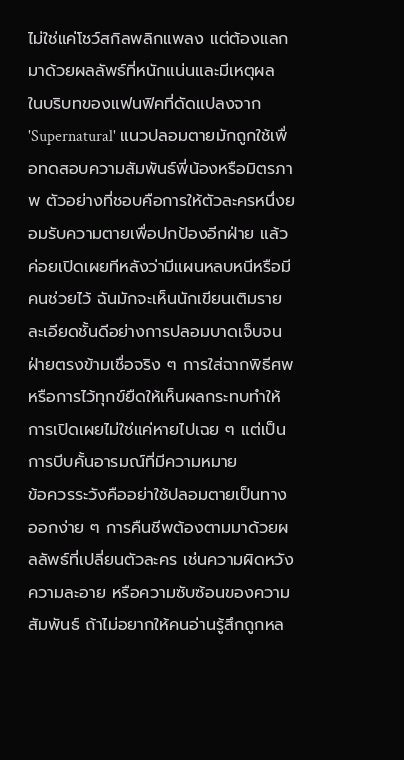ไม่ใช่แค่โชว์สกิลพลิกแพลง แต่ต้องแลกมาด้วยผลลัพธ์ที่หนักแน่นและมีเหตุผล
ในบริบทของแฟนฟิคที่ดัดแปลงจาก 'Supernatural' แนวปลอมตายมักถูกใช้เพื่อทดสอบความสัมพันธ์พี่น้องหรือมิตรภาพ ตัวอย่างที่ชอบคือการให้ตัวละครหนึ่งยอมรับความตายเพื่อปกป้องอีกฝ่าย แล้วค่อยเปิดเผยทีหลังว่ามีแผนหลบหนีหรือมีคนช่วยไว้ ฉันมักจะเห็นนักเขียนเติมรายละเอียดชั้นดีอย่างการปลอมบาดเจ็บจนฝ่ายตรงข้ามเชื่อจริง ๆ การใส่ฉากพิธีศพหรือการไว้ทุกข์ยืดให้เห็นผลกระทบทำให้การเปิดเผยไม่ใช่แค่หายไปเฉย ๆ แต่เป็นการบีบคั้นอารมณ์ที่มีความหมาย
ข้อควรระวังคืออย่าใช้ปลอมตายเป็นทางออกง่าย ๆ การคืนชีพต้องตามมาด้วยผลลัพธ์ที่เปลี่ยนตัวละคร เช่นความผิดหวัง ความละอาย หรือความซับซ้อนของความสัมพันธ์ ถ้าไม่อยากให้คนอ่านรู้สึกถูกหล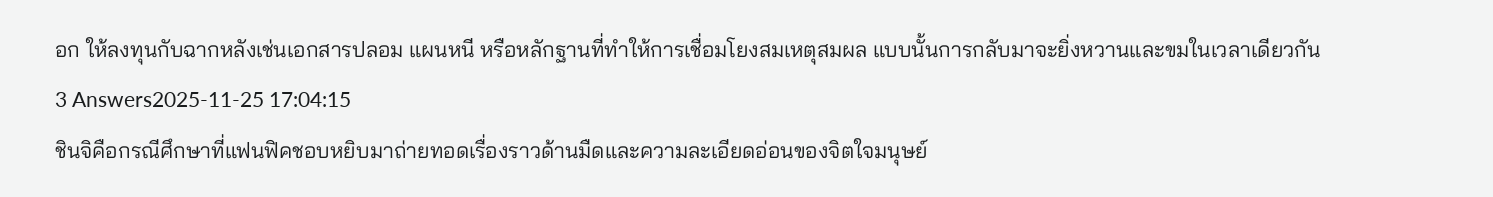อก ให้ลงทุนกับฉากหลังเช่นเอกสารปลอม แผนหนี หรือหลักฐานที่ทำให้การเชื่อมโยงสมเหตุสมผล แบบนั้นการกลับมาจะยิ่งหวานและขมในเวลาเดียวกัน
3 Answers2025-11-25 17:04:15
ชินจิคือกรณีศึกษาที่แฟนฟิคชอบหยิบมาถ่ายทอดเรื่องราวด้านมืดและความละเอียดอ่อนของจิตใจมนุษย์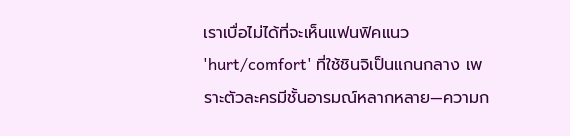เราเบื่อไม่ได้ที่จะเห็นแฟนฟิคแนว 'hurt/comfort' ที่ใช้ชินจิเป็นแกนกลาง เพราะตัวละครมีชั้นอารมณ์หลากหลาย—ความก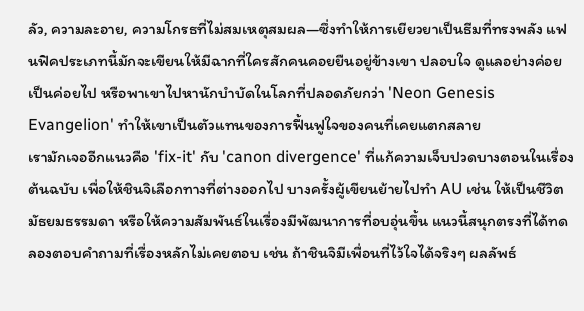ลัว, ความละอาย, ความโกรธที่ไม่สมเหตุสมผล—ซึ่งทำให้การเยียวยาเป็นธีมที่ทรงพลัง แฟนฟิคประเภทนี้มักจะเขียนให้มีฉากที่ใครสักคนคอยยืนอยู่ข้างเขา ปลอบใจ ดูแลอย่างค่อยเป็นค่อยไป หรือพาเขาไปหานักบำบัดในโลกที่ปลอดภัยกว่า 'Neon Genesis Evangelion' ทำให้เขาเป็นตัวแทนของการฟื้นฟูใจของคนที่เคยแตกสลาย
เรามักเจออีกแนวคือ 'fix-it' กับ 'canon divergence' ที่แก้ความเจ็บปวดบางตอนในเรื่องต้นฉบับ เพื่อให้ชินจิเลือกทางที่ต่างออกไป บางครั้งผู้เขียนย้ายไปทำ AU เช่น ให้เป็นชีวิตมัธยมธรรมดา หรือให้ความสัมพันธ์ในเรื่องมีพัฒนาการที่อบอุ่นขึ้น แนวนี้สนุกตรงที่ได้ทดลองตอบคำถามที่เรื่องหลักไม่เคยตอบ เช่น ถ้าชินจิมีเพื่อนที่ไว้ใจได้จริงๆ ผลลัพธ์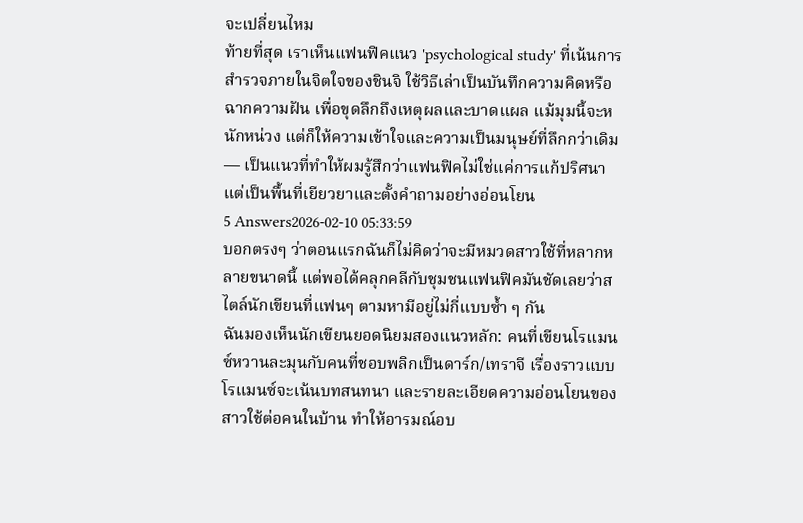จะเปลี่ยนไหม
ท้ายที่สุด เราเห็นแฟนฟิคแนว 'psychological study' ที่เน้นการสำรวจภายในจิตใจของชินจิ ใช้วิธีเล่าเป็นบันทึกความคิดหรือฉากความฝัน เพื่อขุดลึกถึงเหตุผลและบาดแผล แม้มุมนี้จะหนักหน่วง แต่ก็ให้ความเข้าใจและความเป็นมนุษย์ที่ลึกกว่าเดิม — เป็นแนวที่ทำให้ผมรู้สึกว่าแฟนฟิคไม่ใช่แค่การแก้ปริศนา แต่เป็นพื้นที่เยียวยาและตั้งคำถามอย่างอ่อนโยน
5 Answers2026-02-10 05:33:59
บอกตรงๆ ว่าตอนแรกฉันก็ไม่คิดว่าจะมีหมวดสาวใช้ที่หลากหลายขนาดนี้ แต่พอได้คลุกคลีกับชุมชนแฟนฟิคมันชัดเลยว่าสไตล์นักเขียนที่แฟนๆ ตามหามีอยู่ไม่กี่แบบซ้ำ ๆ กัน
ฉันมองเห็นนักเขียนยอดนิยมสองแนวหลัก: คนที่เขียนโรแมนซ์หวานละมุนกับคนที่ชอบพลิกเป็นดาร์ก/เทราจี เรื่องราวแบบโรแมนซ์จะเน้นบทสนทนา และรายละเอียดความอ่อนโยนของสาวใช้ต่อคนในบ้าน ทำให้อารมณ์อบ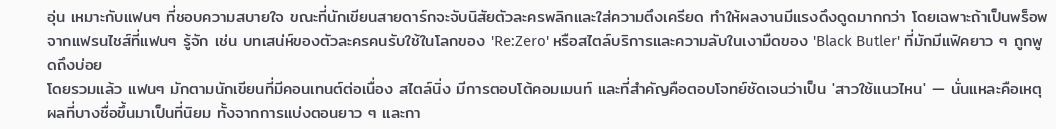อุ่น เหมาะกับแฟนๆ ที่ชอบความสบายใจ ขณะที่นักเขียนสายดาร์กจะจับนิสัยตัวละครพลิกและใส่ความตึงเครียด ทำให้ผลงานมีแรงดึงดูดมากกว่า โดยเฉพาะถ้าเป็นพร็อพจากแฟรนไชส์ที่แฟนๆ รู้จัก เช่น บทเสน่ห์ของตัวละครคนรับใช้ในโลกของ 'Re:Zero' หรือสไตล์บริการและความลับในเงามืดของ 'Black Butler' ที่มักมีแฟิคยาว ๆ ถูกพูดถึงบ่อย
โดยรวมแล้ว แฟนๆ มักตามนักเขียนที่มีคอนเทนต์ต่อเนื่อง สไตล์นิ่ง มีการตอบโต้คอมเมนท์ และที่สำคัญคือตอบโจทย์ชัดเจนว่าเป็น 'สาวใช้แนวไหน' — นั่นแหละคือเหตุผลที่บางชื่อขึ้นมาเป็นที่นิยม ทั้งจากการแบ่งตอนยาว ๆ และกา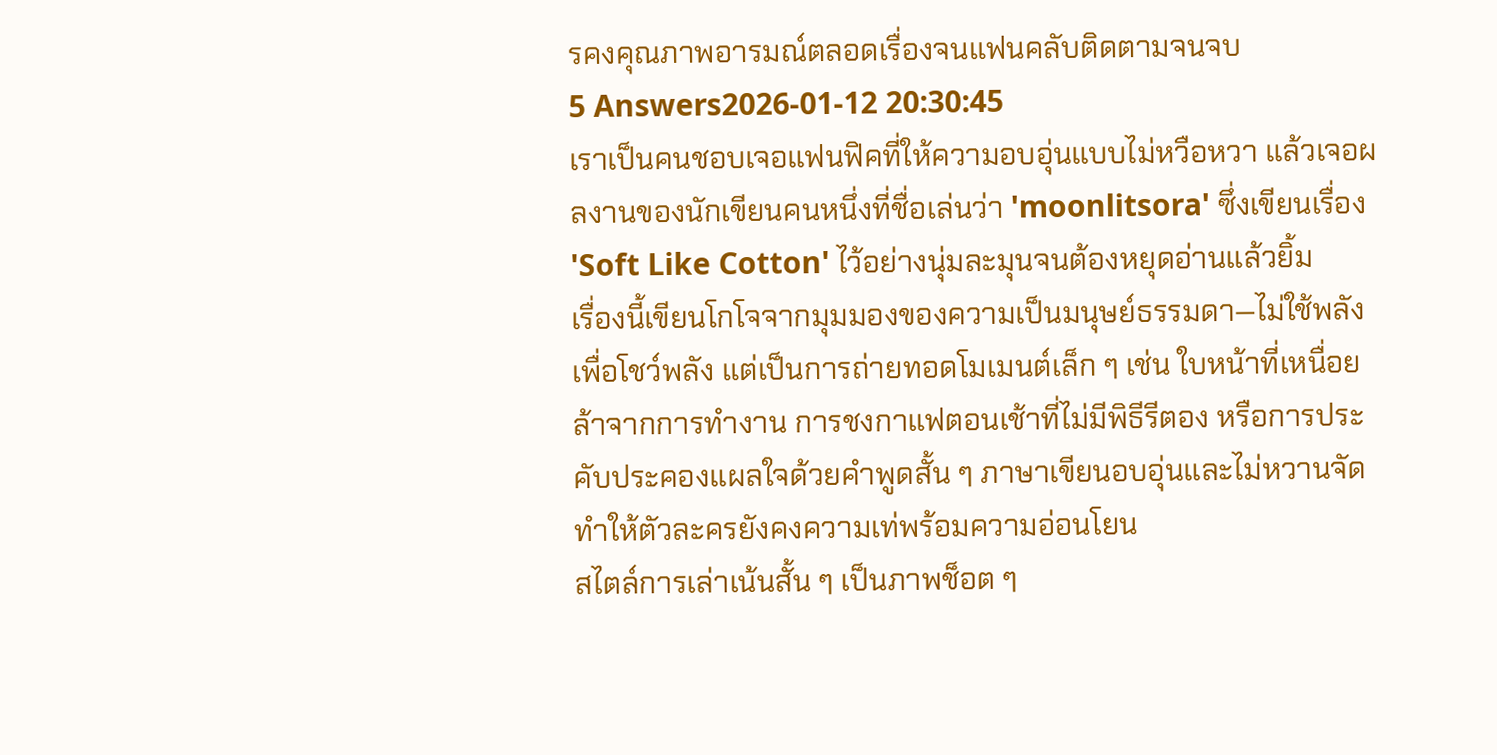รคงคุณภาพอารมณ์ตลอดเรื่องจนแฟนคลับติดตามจนจบ
5 Answers2026-01-12 20:30:45
เราเป็นคนชอบเจอแฟนฟิคที่ให้ความอบอุ่นแบบไม่หวือหวา แล้วเจอผลงานของนักเขียนคนหนึ่งที่ชื่อเล่นว่า 'moonlitsora' ซึ่งเขียนเรื่อง 'Soft Like Cotton' ไว้อย่างนุ่มละมุนจนต้องหยุดอ่านแล้วยิ้ม
เรื่องนี้เขียนโกโจจากมุมมองของความเป็นมนุษย์ธรรมดา—ไม่ใช้พลังเพื่อโชว์พลัง แต่เป็นการถ่ายทอดโมเมนต์เล็ก ๆ เช่น ใบหน้าที่เหนื่อยล้าจากการทำงาน การชงกาแฟตอนเช้าที่ไม่มีพิธีรีตอง หรือการประคับประคองแผลใจด้วยคำพูดสั้น ๆ ภาษาเขียนอบอุ่นและไม่หวานจัด ทำให้ตัวละครยังคงความเท่พร้อมความอ่อนโยน
สไตล์การเล่าเน้นสั้น ๆ เป็นภาพช็อต ๆ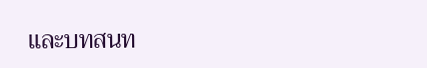และบทสนท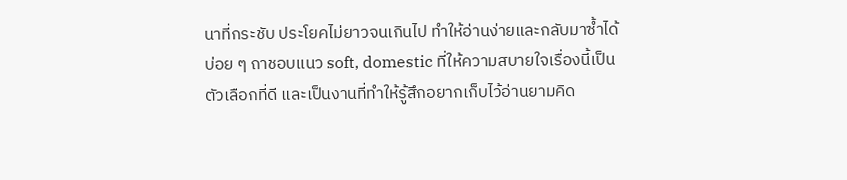นาที่กระชับ ประโยคไม่ยาวจนเกินไป ทำให้อ่านง่ายและกลับมาซ้ำได้บ่อย ๆ ถาชอบแนว soft, domestic ที่ให้ความสบายใจเรื่องนี้เป็นตัวเลือกที่ดี และเป็นงานที่ทำให้รู้สึกอยากเก็บไว้อ่านยามคิด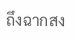ถึงฉากสง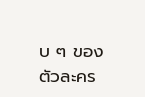บ ๆ ของตัวละคร